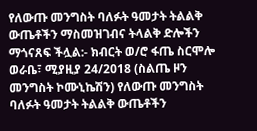የለውጡ መንግስት ባለፉት ዓመታት ትልልቅ ውጤቶችን ማስመዝገብና ትላልቅ ድሎችን ማጎናጸፍ ችሏል:- ክብርት ወ/ሮ ፋጤ ስርሞሎ
ወራቤ፣ ሚያዚያ 24/2018 (ስልጤ ዞን መንግስት ኮሙኒኬሽን) የለውጡ መንግስት ባለፉት ዓመታት ትልልቅ ውጤቶችን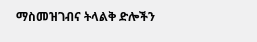ማስመዝገብና ትላልቅ ድሎችን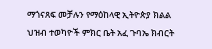ማጎናጸፍ መቻሉን የማዕከላዊ ኢትዮጵያ ክልል ህዝብ ተወካዮች ምክር ቤት አፈ ጉባኤ ክብርት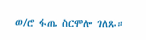ወ/ሮ ፋጤ ስርሞሎ ገለጹ።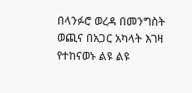በላንፉሮ ወረዳ በመንግስት ወጪና በአጋር አካላት እገዛ የተከናወኑ ልዩ ልዩ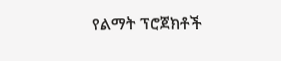የልማት ፕሮጀክቶች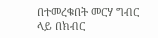በተመረቁበት መርሃ ግብር ላይ በክብር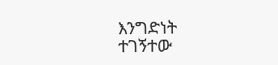እንግድነት ተገኝተው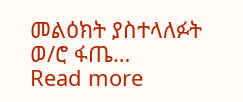መልዕክት ያስተላለፉት ወ/ሮ ፋጤ…
Read more